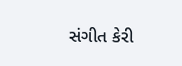સંગીત કેરી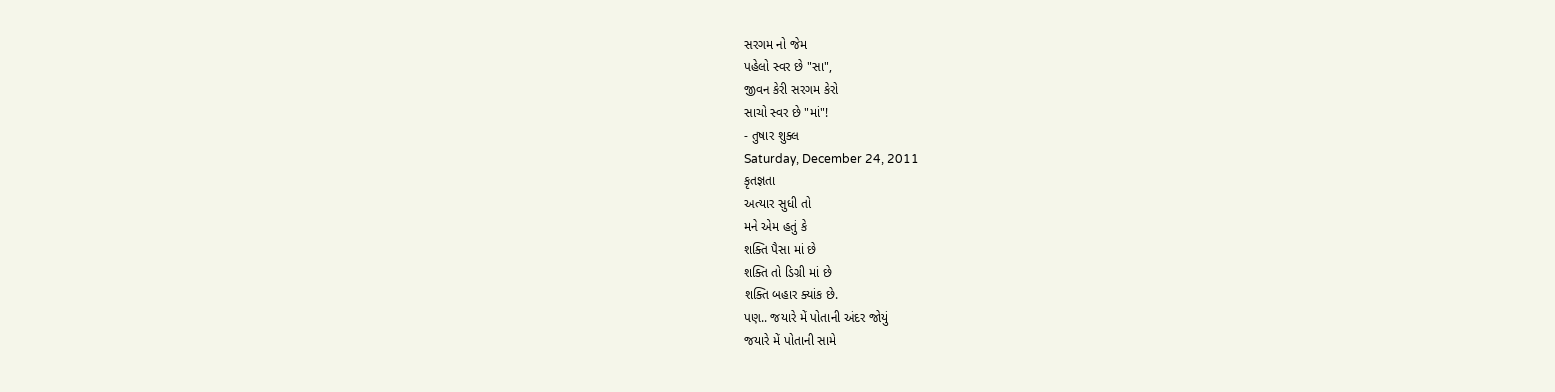સરગમ નો જેમ
પહેલો સ્વર છે "સા",
જીવન કેરી સરગમ કેરો
સાચો સ્વર છે "માં"!
- તુષાર શુક્લ
Saturday, December 24, 2011
કૃતજ્ઞતા
અત્યાર સુધી તો
મને એમ હતું કે
શક્તિ પૈસા માં છે
શક્તિ તો ડિગ્રી માં છે
શક્તિ બહાર ક્યાંક છે.
પણ.. જયારે મેં પોતાની અંદર જોયું
જયારે મેં પોતાની સામે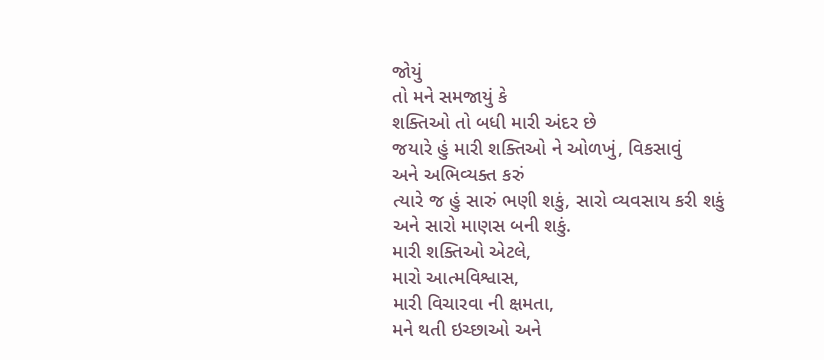જોયું
તો મને સમજાયું કે
શક્તિઓ તો બધી મારી અંદર છે
જયારે હું મારી શક્તિઓ ને ઓળખું, વિકસાવું
અને અભિવ્યક્ત કરું
ત્યારે જ હું સારું ભણી શકું, સારો વ્યવસાય કરી શકું
અને સારો માણસ બની શકું.
મારી શક્તિઓ એટલે,
મારો આત્મવિશ્વાસ,
મારી વિચારવા ની ક્ષમતા,
મને થતી ઇચ્છાઓ અને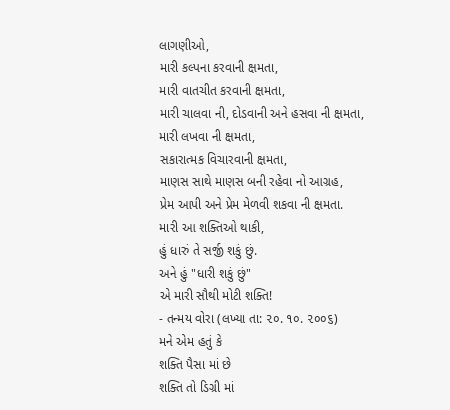લાગણીઓ,
મારી કલ્પના કરવાની ક્ષમતા,
મારી વાતચીત કરવાની ક્ષમતા,
મારી ચાલવા ની, દોડવાની અને હસવા ની ક્ષમતા,
મારી લખવા ની ક્ષમતા,
સકારાત્મક વિચારવાની ક્ષમતા,
માણસ સાથે માણસ બની રહેવા નો આગ્રહ,
પ્રેમ આપી અને પ્રેમ મેળવી શકવા ની ક્ષમતા.
મારી આ શક્તિઓ થાકી,
હું ધારું તે સર્જી શકું છું.
અને હું "ધારી શકું છું"
એ મારી સૌથી મોટી શક્તિ!
- તન્મય વોરા (લખ્યા તા: ૨૦. ૧૦. ૨૦૦૬)
મને એમ હતું કે
શક્તિ પૈસા માં છે
શક્તિ તો ડિગ્રી માં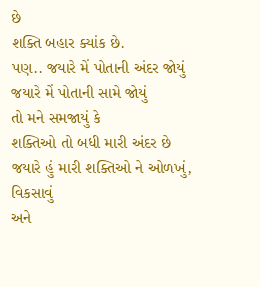છે
શક્તિ બહાર ક્યાંક છે.
પણ.. જયારે મેં પોતાની અંદર જોયું
જયારે મેં પોતાની સામે જોયું
તો મને સમજાયું કે
શક્તિઓ તો બધી મારી અંદર છે
જયારે હું મારી શક્તિઓ ને ઓળખું, વિકસાવું
અને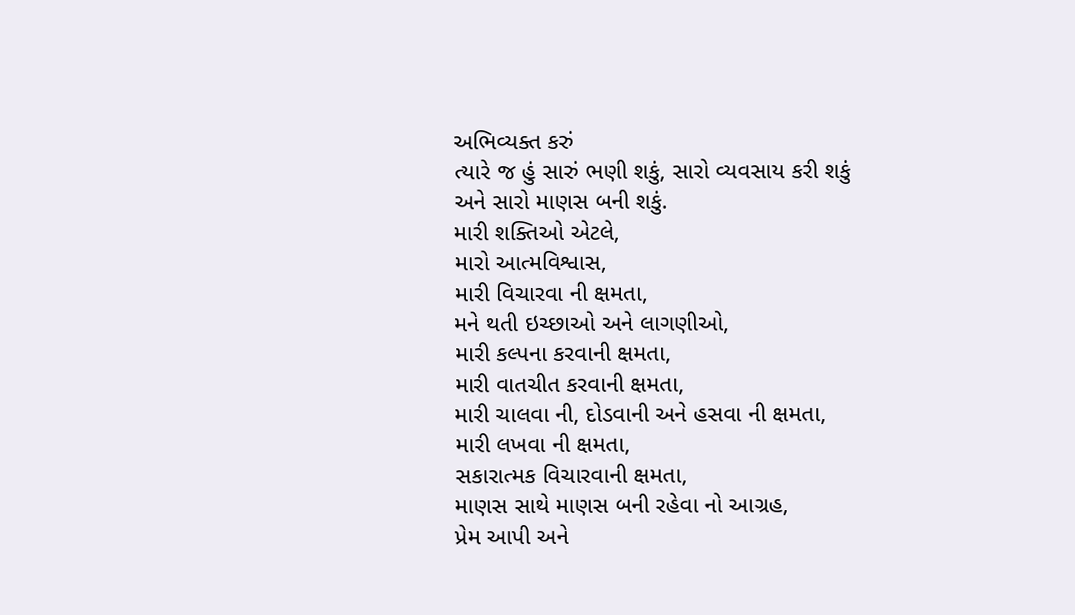અભિવ્યક્ત કરું
ત્યારે જ હું સારું ભણી શકું, સારો વ્યવસાય કરી શકું
અને સારો માણસ બની શકું.
મારી શક્તિઓ એટલે,
મારો આત્મવિશ્વાસ,
મારી વિચારવા ની ક્ષમતા,
મને થતી ઇચ્છાઓ અને લાગણીઓ,
મારી કલ્પના કરવાની ક્ષમતા,
મારી વાતચીત કરવાની ક્ષમતા,
મારી ચાલવા ની, દોડવાની અને હસવા ની ક્ષમતા,
મારી લખવા ની ક્ષમતા,
સકારાત્મક વિચારવાની ક્ષમતા,
માણસ સાથે માણસ બની રહેવા નો આગ્રહ,
પ્રેમ આપી અને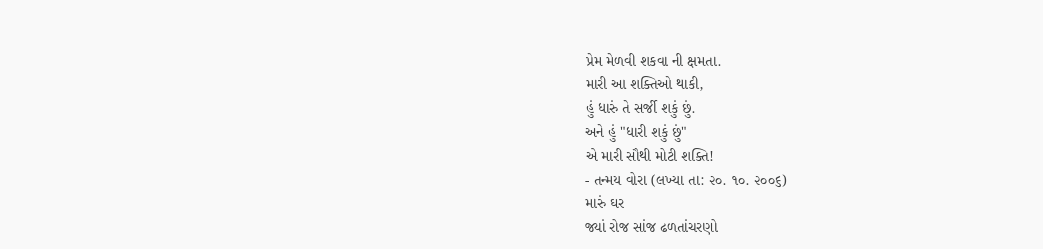પ્રેમ મેળવી શકવા ની ક્ષમતા.
મારી આ શક્તિઓ થાકી,
હું ધારું તે સર્જી શકું છું.
અને હું "ધારી શકું છું"
એ મારી સૌથી મોટી શક્તિ!
- તન્મય વોરા (લખ્યા તા: ૨૦. ૧૦. ૨૦૦૬)
મારું ઘર
જ્યાં રોજ સાંજ ઢળતાંચરણો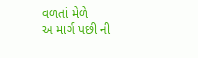વળતાં મેળે
અ માર્ગ પછી ની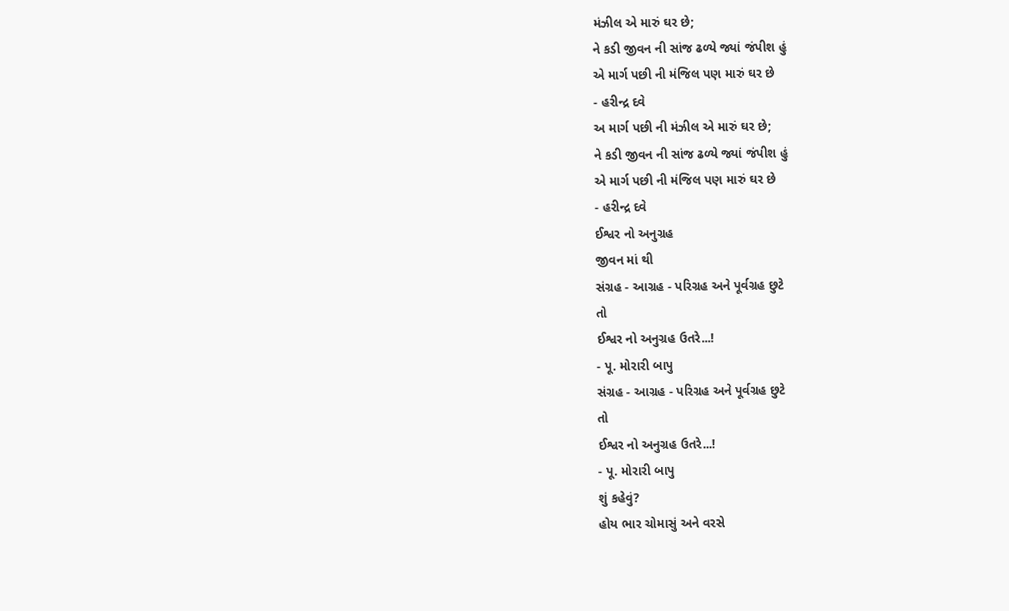મંઝીલ એ મારું ઘર છે;
ને કડી જીવન ની સાંજ ઢળ્યે જ્યાં જંપીશ હું
એ માર્ગ પછી ની મંજિલ પણ મારું ઘર છે
- હરીન્દ્ર દવે
અ માર્ગ પછી ની મંઝીલ એ મારું ઘર છે;
ને કડી જીવન ની સાંજ ઢળ્યે જ્યાં જંપીશ હું
એ માર્ગ પછી ની મંજિલ પણ મારું ઘર છે
- હરીન્દ્ર દવે
ઈશ્વર નો અનુગ્રહ
જીવન માં થી
સંગ્રહ - આગ્રહ - પરિગ્રહ અને પૂર્વગ્રહ છુટે
તો
ઈશ્વર નો અનુગ્રહ ઉતરે...!
- પૂ. મોરારી બાપુ
સંગ્રહ - આગ્રહ - પરિગ્રહ અને પૂર્વગ્રહ છુટે
તો
ઈશ્વર નો અનુગ્રહ ઉતરે...!
- પૂ. મોરારી બાપુ
શું કહેવું?
હોય ભાર ચોમાસું અને વરસે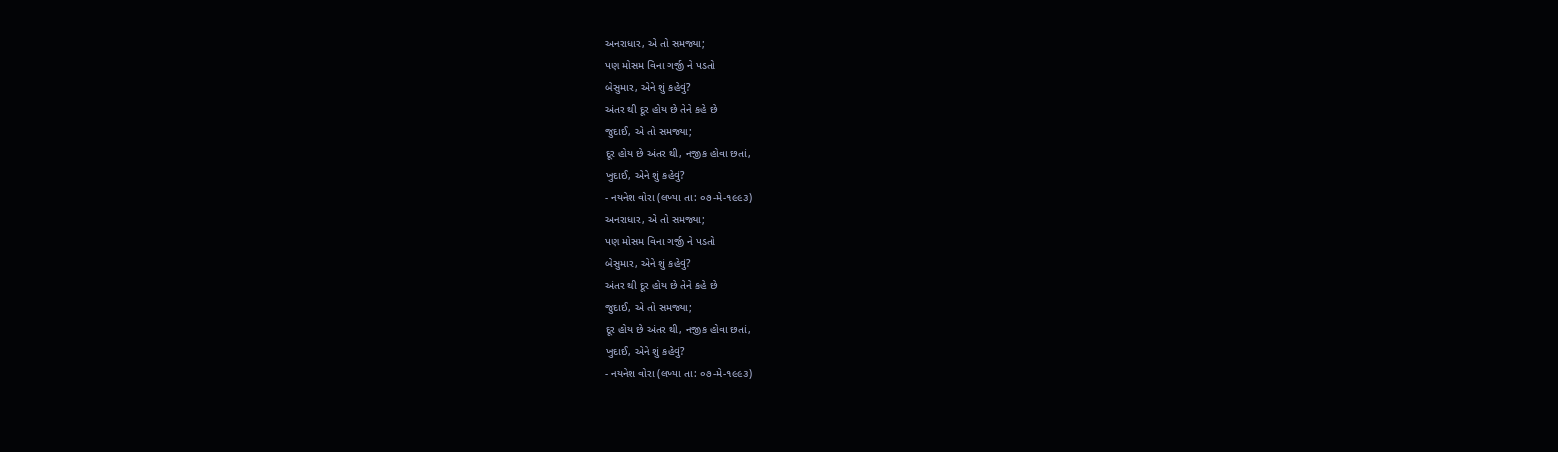અનરાધાર, એ તો સમજ્યા;
પણ મોસમ વિના ગર્જી ને પડતો
બેસુમાર, એને શું કહેવું?
અંતર થી દૂર હોય છે તેને કહે છે
જુદાઈ, એ તો સમજ્યા;
દૂર હોય છે અંતર થી, નજીક હોવા છતાં,
ખુદાઈ, એને શું કહેવું?
- નયનેશ વોરા (લખ્યા તા: ૦૭-મે-૧૯૯૩)
અનરાધાર, એ તો સમજ્યા;
પણ મોસમ વિના ગર્જી ને પડતો
બેસુમાર, એને શું કહેવું?
અંતર થી દૂર હોય છે તેને કહે છે
જુદાઈ, એ તો સમજ્યા;
દૂર હોય છે અંતર થી, નજીક હોવા છતાં,
ખુદાઈ, એને શું કહેવું?
- નયનેશ વોરા (લખ્યા તા: ૦૭-મે-૧૯૯૩)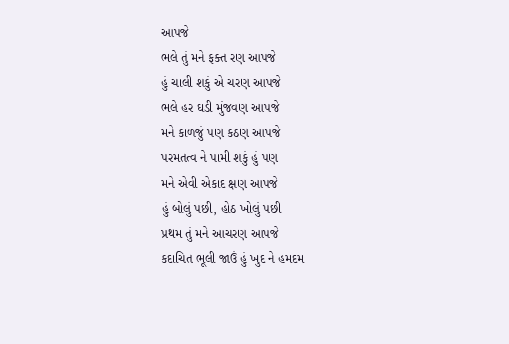આપજે
ભલે તું મને ફક્ત રણ આપજે
હું ચાલી શકું એ ચરણ આપજે
ભલે હર ઘડી મુંજવણ આપજે
મને કાળજું પણ કઠણ આપજે
પરમતત્વ ને પામી શકું હું પણ
મને એવી એકાદ ક્ષણ આપજે
હું બોલું પછી, હોઠ ખોલું પછી
પ્રથમ તું મને આચરણ આપજે
કદાચિત ભૂલી જાઉં હું ખુદ ને હમદમ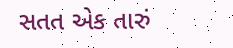સતત એક તારું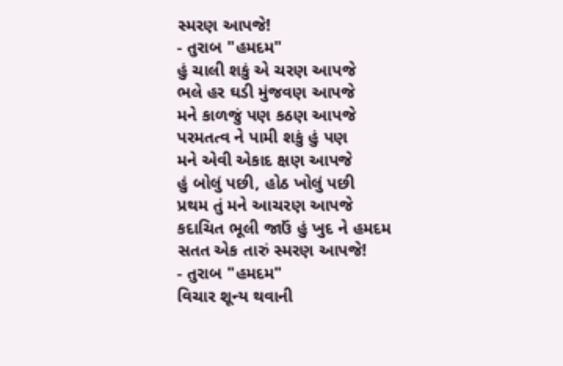સ્મરણ આપજે!
- તુરાબ "હમદમ"
હું ચાલી શકું એ ચરણ આપજે
ભલે હર ઘડી મુંજવણ આપજે
મને કાળજું પણ કઠણ આપજે
પરમતત્વ ને પામી શકું હું પણ
મને એવી એકાદ ક્ષણ આપજે
હું બોલું પછી, હોઠ ખોલું પછી
પ્રથમ તું મને આચરણ આપજે
કદાચિત ભૂલી જાઉં હું ખુદ ને હમદમ
સતત એક તારું સ્મરણ આપજે!
- તુરાબ "હમદમ"
વિચાર શૂન્ય થવાની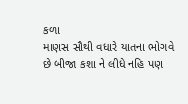કળા
માણસ સૌથી વધારે યાતના ભોગવે છે બીજા કશા ને લીધે નહિ પણ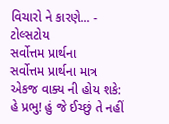વિચારો ને કારણે... - ટોલ્સટોય
સર્વોત્તમ પ્રાર્થના
સર્વોત્તમ પ્રાર્થના માત્ર એકજ વાક્ય ની હોય શકે:
હે પ્રભુ! હું જે ઈચ્છું તે નહીં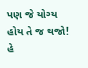પણ જે યોગ્ય હોય તે જ થજો!
હે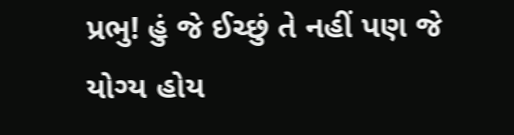પ્રભુ! હું જે ઈચ્છું તે નહીં પણ જે યોગ્ય હોય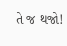તે જ થજો!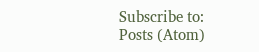Subscribe to:
Posts (Atom)